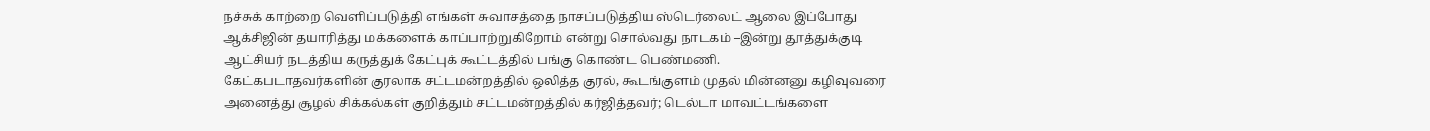நச்சுக் காற்றை வெளிப்படுத்தி எங்கள் சுவாசத்தை நாசப்படுத்திய ஸ்டெர்லைட் ஆலை இப்போது ஆக்சிஜின் தயாரித்து மக்களைக் காப்பாற்றுகிறோம் என்று சொல்வது நாடகம் –இன்று தூத்துக்குடி ஆட்சியர் நடத்திய கருத்துக் கேட்புக் கூட்டத்தில் பங்கு கொண்ட பெண்மணி.
கேட்கபடாதவர்களின் குரலாக சட்டமன்றத்தில் ஒலித்த குரல், கூடங்குளம் முதல் மின்னனு கழிவுவரை அனைத்து சூழல் சிக்கல்கள் குறித்தும் சட்டமன்றத்தில் கர்ஜித்தவர்; டெல்டா மாவட்டங்களை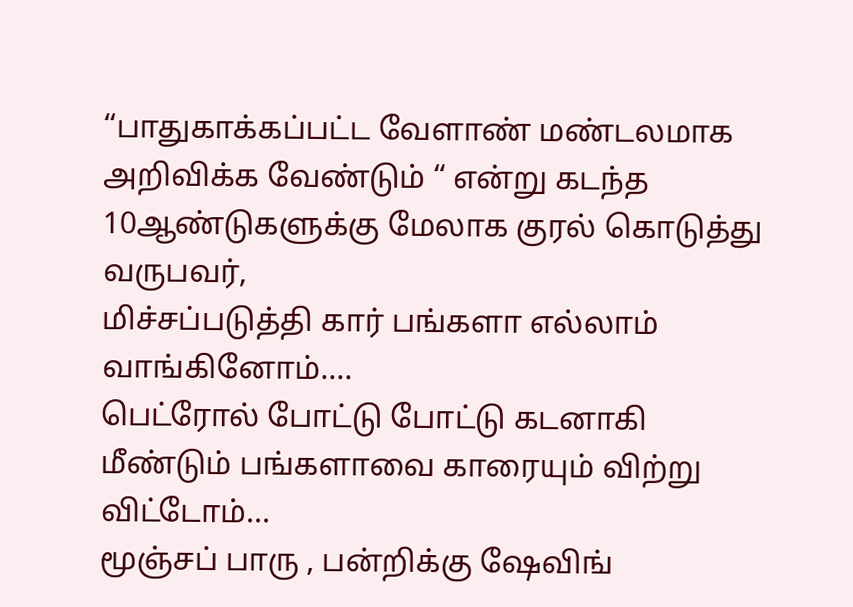“பாதுகாக்கப்பட்ட வேளாண் மண்டலமாக அறிவிக்க வேண்டும் “ என்று கடந்த 10ஆண்டுகளுக்கு மேலாக குரல் கொடுத்து வருபவர்,
மிச்சப்படுத்தி கார் பங்களா எல்லாம் வாங்கினோம்....
பெட்ரோல் போட்டு போட்டு கடனாகி மீண்டும் பங்களாவை காரையும் விற்று விட்டோம்...
மூஞ்சப் பாரு , பன்றிக்கு ஷேவிங்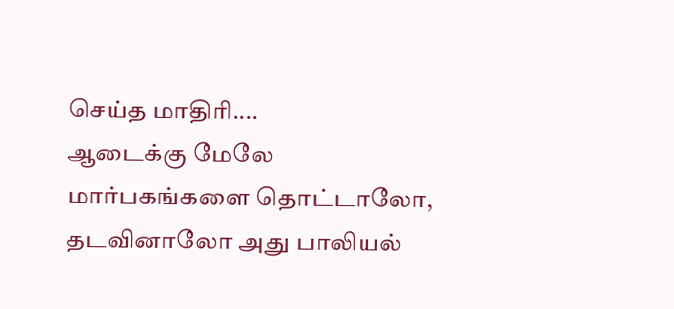செய்த மாதிரி....
ஆடைக்கு மேலே மார்பகங்களை தொட்டாலோ, தடவினாலோ அது பாலியல்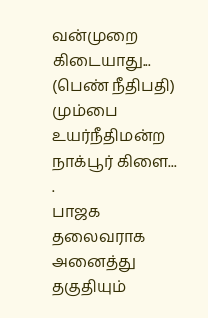வன்முறை கிடையாது... (பெண் நீதிபதி) மும்பை உயர்நீதிமன்ற நாக்பூர் கிளை...
.
பாஜக தலைவராக அனைத்து தகுதியும்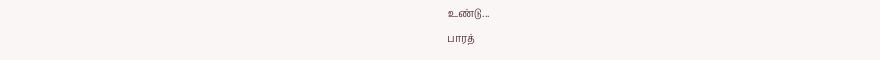உண்டு...
பாரத்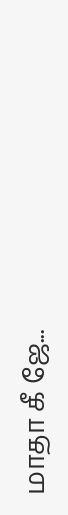மாதா கீ ஜே...